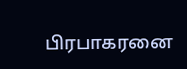பிரபாகரனை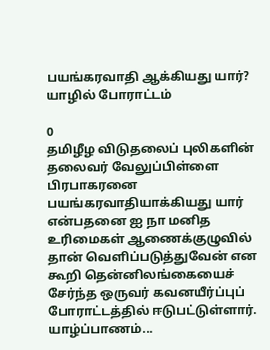பயங்கரவாதி ஆக்கியது யார்? யாழில் போராட்டம்

0
தமிழீழ விடுதலைப் புலிகளின் தலைவர் வேலுப்பிள்ளை பிரபாகரனை பயங்கரவாதியாக்கியது யார் என்பதனை ஐ நா மனித உரிமைகள் ஆணைக்குழுவில் தான் வெளிப்படுத்துவேன் என கூறி தென்னிலங்கையைச் சேர்ந்த ஒருவர் கவனயீர்ப்புப் போராட்டத்தில் ஈடுபட்டுள்ளார். யாழ்ப்பாணம்...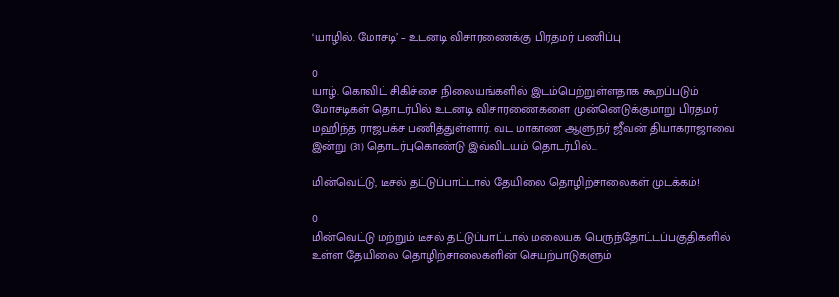‘யாழில். மோசடி’ – உடனடி விசாரணைக்கு பிரதமர் பணிப்பு

0
யாழ். கொவிட் சிகிச்சை நிலையங்களில் இடம்பெற்றுள்ளதாக கூறப்படும் மோசடிகள் தொடர்பில் உடனடி விசாரணைகளை முன்னெடுக்குமாறு பிரதமர் மஹிந்த ராஜபக்ச பணித்துள்ளார். வட மாகாண ஆளுநர் ஜீவன் தியாகராஜாவை இன்று (31) தொடர்புகொண்டு இவ்விடயம் தொடர்பில்...

மின்வெட்டு, டீசல் தட்டுப்பாட்டால் தேயிலை தொழிற்சாலைகள் முடக்கம்!

0
மின்வெட்டு மற்றும் டீசல் தட்டுப்பாட்டால் மலையக பெருந்தோட்டப்பகுதிகளில் உள்ள தேயிலை தொழிற்சாலைகளின் செயற்பாடுகளும்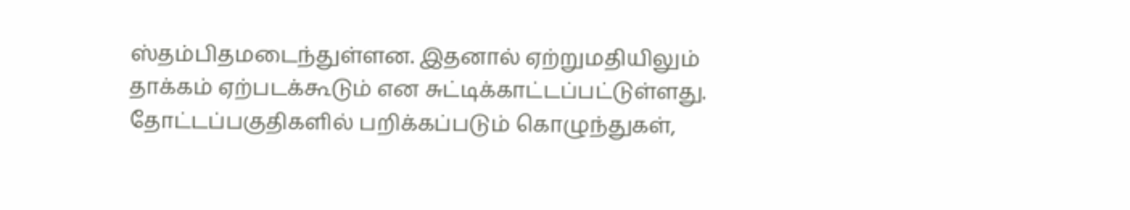ஸ்தம்பிதமடைந்துள்ளன. இதனால் ஏற்றுமதியிலும் தாக்கம் ஏற்படக்கூடும் என சுட்டிக்காட்டப்பட்டுள்ளது. தோட்டப்பகுதிகளில் பறிக்கப்படும் கொழுந்துகள்,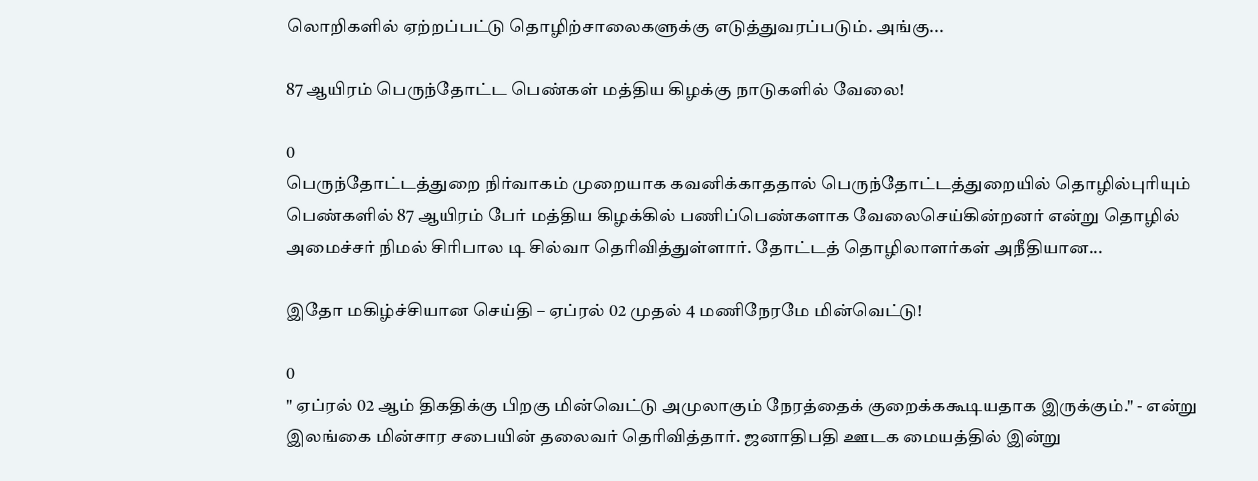லொறிகளில் ஏற்றப்பட்டு தொழிற்சாலைகளுக்கு எடுத்துவரப்படும். அங்கு...

87 ஆயிரம் பெருந்தோட்ட பெண்கள் மத்திய கிழக்கு நாடுகளில் வேலை!

0
பெருந்தோட்டத்துறை நிர்வாகம் முறையாக கவனிக்காததால் பெருந்தோட்டத்துறையில் தொழில்புரியும் பெண்களில் 87 ஆயிரம் பேர் மத்திய கிழக்கில் பணிப்பெண்களாக வேலைசெய்கின்றனர் என்று தொழில் அமைச்சர் நிமல் சிரிபால டி சில்வா தெரிவித்துள்ளார். தோட்டத் தொழிலாளர்கள் அநீதியான...

இதோ மகிழ்ச்சியான செய்தி – ஏப்ரல் 02 முதல் 4 மணிநேரமே மின்வெட்டு!

0
" ஏப்ரல் 02 ஆம் திகதிக்கு பிறகு மின்வெட்டு அமுலாகும் நேரத்தைக் குறைக்ககூடியதாக இருக்கும்." - என்று இலங்கை மின்சார சபையின் தலைவர் தெரிவித்தார். ஜனாதிபதி ஊடக மையத்தில் இன்று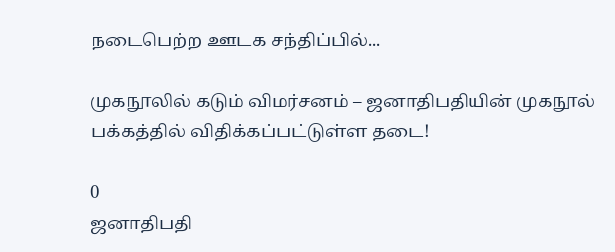நடைபெற்ற ஊடக சந்திப்பில்...

முகநூலில் கடும் விமர்சனம் – ஜனாதிபதியின் முகநூல் பக்கத்தில் விதிக்கப்பட்டுள்ள தடை!

0
ஜனாதிபதி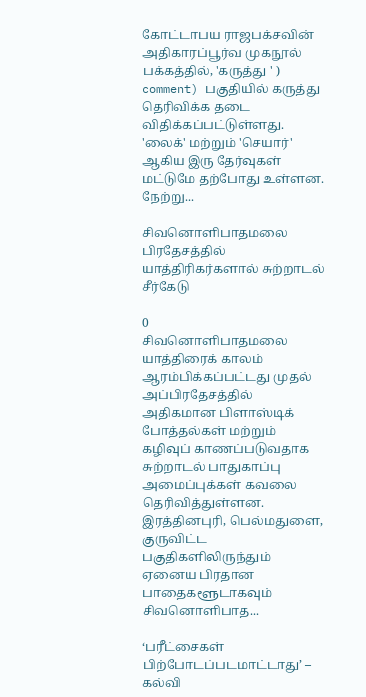கோட்டாபய ராஜபக்சவின் அதிகாரப்பூர்வ முகநூல் பக்கத்தில், 'கருத்து ' ) comment) பகுதியில் கருத்து தெரிவிக்க தடை விதிக்கப்பட்டுள்ளது. 'லைக்' மற்றும் 'செயார்' ஆகிய இரு தேர்வுகள் மட்டுமே தற்போது உள்ளன. நேற்று...

சிவனொளிபாதமலை பிரதேசத்தில் யாத்திரிகர்களால் சுற்றாடல் சீர்கேடு

0
சிவனொளிபாதமலை யாத்திரைக் காலம் ஆரம்பிக்கப்பட்டது முதல் அப்பிரதேசத்தில் அதிகமான பிளாஸ்டிக் போத்தல்கள் மற்றும் கழிவுப் காணப்படுவதாக சுற்றாடல் பாதுகாப்பு அமைப்புக்கள் கவலை தெரிவித்துள்ளன. இரத்தினபுரி, பெல்மதுளை, குருவிட்ட பகுதிகளிலிருந்தும் ஏனைய பிரதான பாதைகளூடாகவும் சிவனொளிபாத...

‘பரீட்சைகள் பிற்போடப்படமாட்டாது’ – கல்வி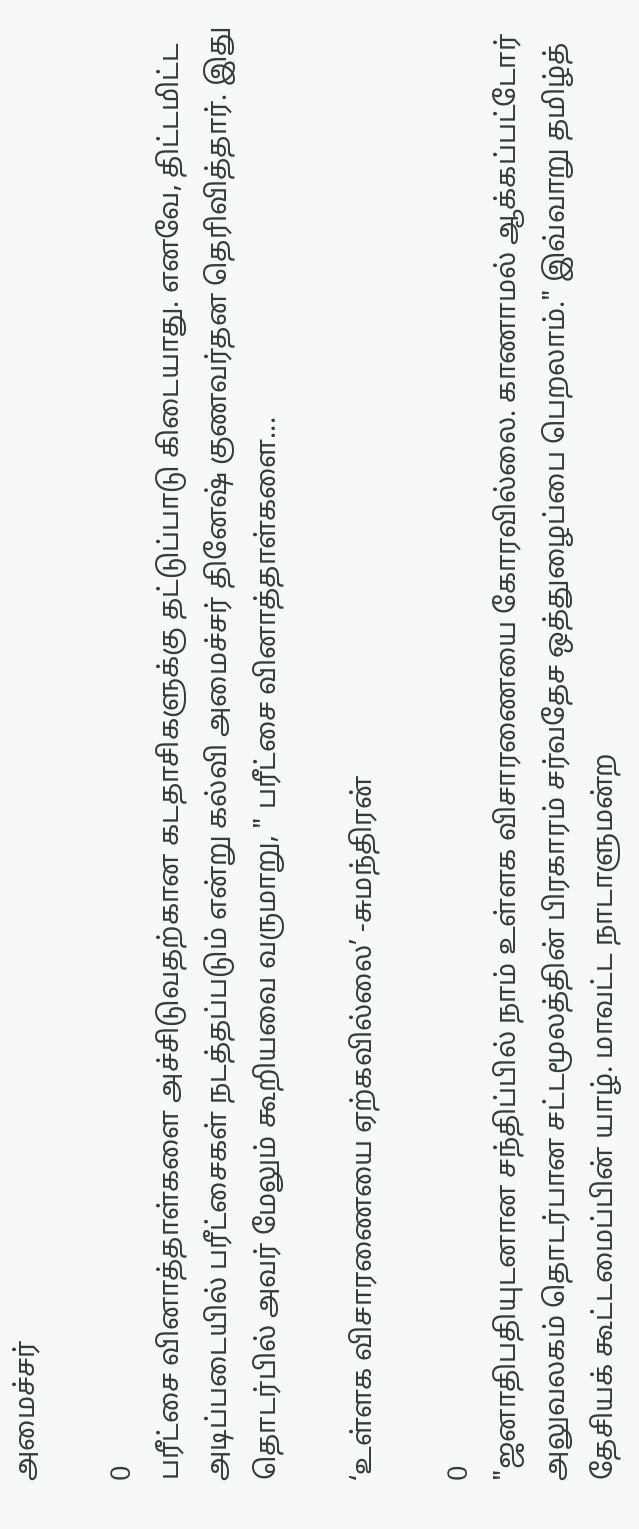அமைச்சர்

0
பரீட்சை வினாத்தாள்களை அச்சிடுவதற்கான கடதாசிகளுக்கு தட்டுப்பாடு கிடையாது. எனவே, திட்டமிட்ட அடிப்படையில் பரீட்சைகள் நடத்தப்படும் என்று கல்வி அமைச்சர் தினேஷ் குணவர்தன தெரிவித்தார். இது தொடர்பில் அவர் மேலும் கூறியவை வருமாறு, " பரீட்சை வினாத்தாள்களை...

‘உள்ளக விசாரணையை ஏற்கவில்லை’ -சுமந்திரன்

0
"ஜனாதிபதியுடனான சந்திப்பில் நாம் உள்ளக விசாரணையை கோரவில்லை. காணாமல் ஆக்கப்பட்டோர் அலுவலகம் தொடர்பான சட்டமூலத்தின் பிரகாரம் சர்வதேச ஒத்துழைப்பை பெறலாம்." இவ்வாறு தமிழ்த் தேசியக் கூட்டமைப்பின் யாழ். மாவட்ட நாடாளுமன்ற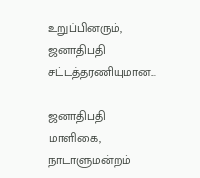உறுப்பினரும், ஜனாதிபதி சட்டத்தரணியுமான...

ஜனாதிபதி மாளிகை, நாடாளுமன்றம்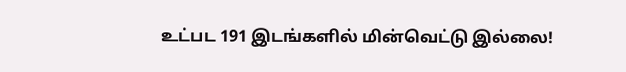உட்பட 191 இடங்களில் மின்வெட்டு இல்லை!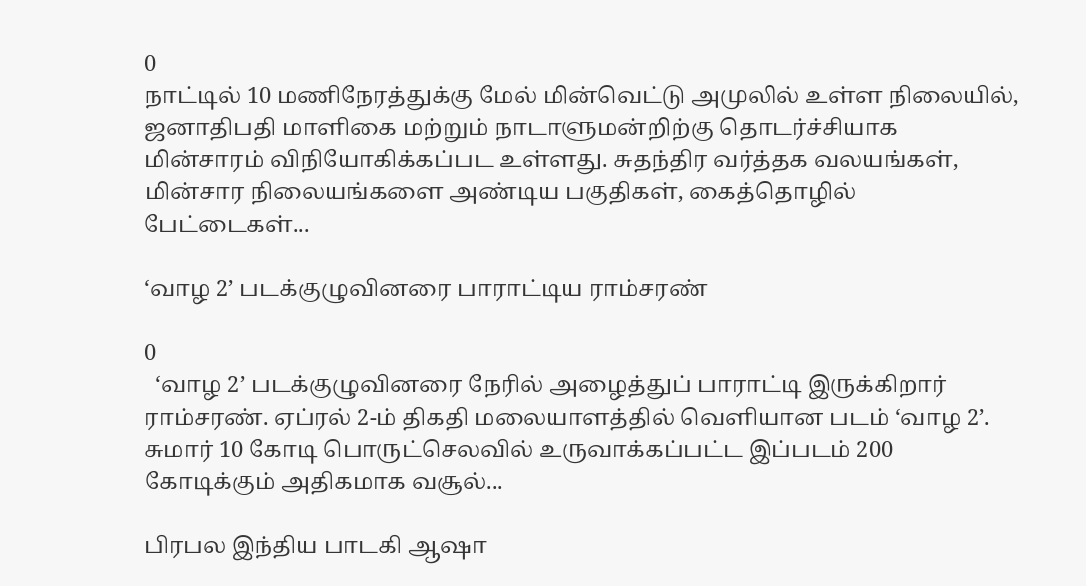0
நாட்டில் 10 மணிநேரத்துக்கு மேல் மின்வெட்டு அமுலில் உள்ள நிலையில், ஜனாதிபதி மாளிகை மற்றும் நாடாளுமன்றிற்கு தொடர்ச்சியாக மின்சாரம் விநியோகிக்கப்பட உள்ளது. சுதந்திர வர்த்தக வலயங்கள், மின்சார நிலையங்களை அண்டிய பகுதிகள், கைத்தொழில் பேட்டைகள்...

‘வாழ 2’ படக்குழுவினரை பாராட்டிய ராம்சரண்

0
  ‘வாழ 2’ படக்குழுவினரை நேரில் அழைத்துப் பாராட்டி இருக்கிறார் ராம்சரண். ஏப்ரல் 2-ம் திகதி மலையாளத்தில் வெளியான படம் ‘வாழ 2’. சுமார் 10 கோடி பொருட்செலவில் உருவாக்கப்பட்ட இப்படம் 200 கோடிக்கும் அதிகமாக வசூல்...

பிரபல இந்திய பாடகி ஆஷா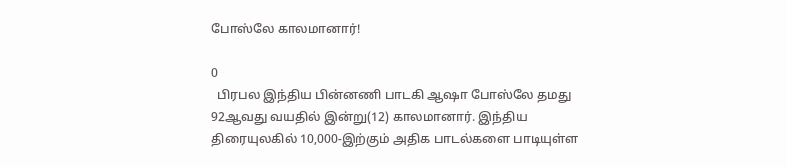போஸ்லே காலமானார்!

0
  பிரபல இந்திய பின்னணி பாடகி ஆஷா போஸ்லே தமது 92ஆவது வயதில் இன்று(12) காலமானார். இந்திய திரையுலகில் 10,000-இற்கும் அதிக பாடல்களை பாடியுள்ள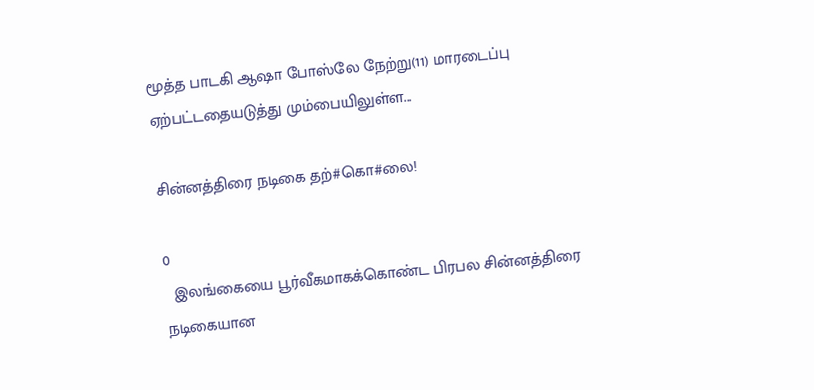மூத்த பாடகி ஆஷா போஸ்லே நேற்று(11) மாரடைப்பு ஏற்பட்டதையடுத்து மும்பையிலுள்ள...

சின்னத்திரை நடிகை தற்#கொ#லை!

0
  இலங்கையை பூர்வீகமாகக்கொண்ட பிரபல சின்னத்திரை நடிகையான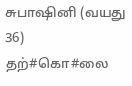சுபாஷினி (வயது 36) தற்#கொ#லை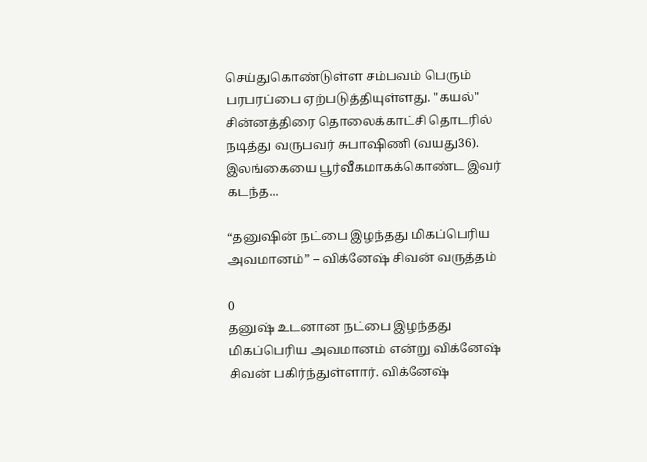செய்துகொண்டுள்ள சம்பவம் பெரும் பரபரப்பை ஏற்படுத்தியுள்ளது. "கயல்" சின்னத்திரை தொலைக்காட்சி தொடரில் நடித்து வருபவர் சுபாஷிணி (வயது36). இலங்கையை பூர்வீகமாகக்கொண்ட இவர் கடந்த...

“தனுஷின் நட்பை இழந்தது மிகப்பெரிய அவமானம்” – விக்னேஷ் சிவன் வருத்தம்

0
தனுஷ் உடனான நட்பை இழந்தது மிகப்பெரிய அவமானம் என்று விக்னேஷ் சிவன் பகிர்ந்துள்ளார். விக்னேஷ்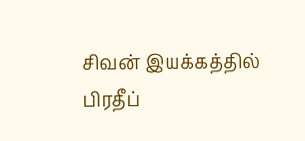சிவன் இயக்கத்தில் பிரதீப்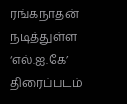ரங்கநாதன் நடித்துள்ள ‘எல்.ஐ.கே’ திரைப்படம்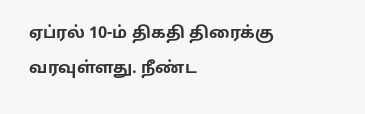ஏப்ரல் 10-ம் திகதி திரைக்கு வரவுள்ளது. நீண்ட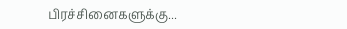பிரச்சினைகளுக்கு...